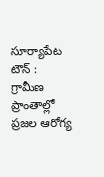సూర్యాపేట టౌన్ : గ్రామీణ ప్రాంతాల్లో ప్రజల ఆరోగ్య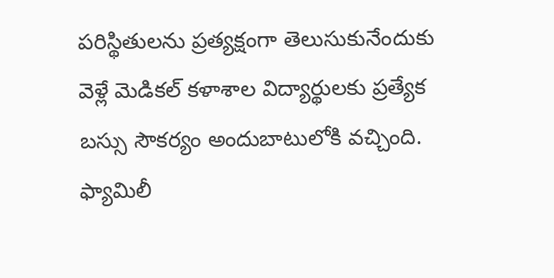పరిస్థితులను ప్రత్యక్షంగా తెలుసుకునేందుకు వెళ్లే మెడికల్ కళాశాల విద్యార్థులకు ప్రత్యేక బస్సు సౌకర్యం అందుబాటులోకి వచ్చింది. ఫ్యామిలీ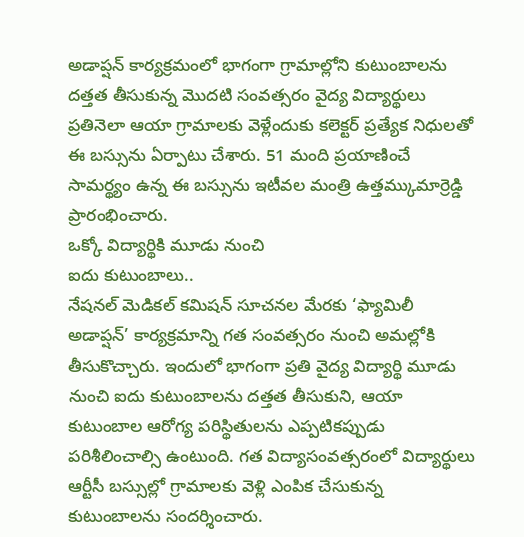అడాప్షన్ కార్యక్రమంలో భాగంగా గ్రామాల్లోని కుటుంబాలను దత్తత తీసుకున్న మొదటి సంవత్సరం వైద్య విద్యార్థులు ప్రతినెలా ఆయా గ్రామాలకు వెళ్లేందుకు కలెక్టర్ ప్రత్యేక నిధులతో ఈ బస్సును ఏర్పాటు చేశారు. 51 మంది ప్రయాణించే సామర్థ్యం ఉన్న ఈ బస్సును ఇటీవల మంత్రి ఉత్తమ్కుమార్రెడ్డి ప్రారంభించారు.
ఒక్కో విద్యార్థికి మూడు నుంచి
ఐదు కుటుంబాలు..
నేషనల్ మెడికల్ కమిషన్ సూచనల మేరకు ‘ఫ్యామిలీ అడాప్షన్’ కార్యక్రమాన్ని గత సంవత్సరం నుంచి అమల్లోకి తీసుకొచ్చారు. ఇందులో భాగంగా ప్రతి వైద్య విద్యార్థి మూడు నుంచి ఐదు కుటుంబాలను దత్తత తీసుకుని, ఆయా కుటుంబాల ఆరోగ్య పరిస్థితులను ఎప్పటికప్పుడు పరిశీలించాల్సి ఉంటుంది. గత విద్యాసంవత్సరంలో విద్యార్థులు ఆర్టీసీ బస్సుల్లో గ్రామాలకు వెళ్లి ఎంపిక చేసుకున్న కుటుంబాలను సందర్శించారు.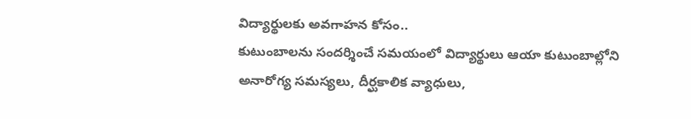విద్యార్థులకు అవగాహన కోసం..
కుటుంబాలను సందర్శించే సమయంలో విద్యార్థులు ఆయా కుటుంబాల్లోని అనారోగ్య సమస్యలు, దీర్ఘకాలిక వ్యాధులు,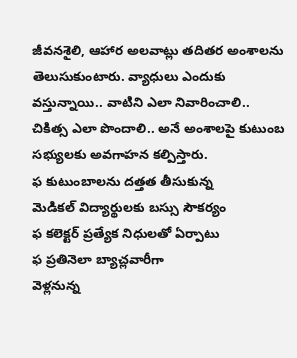జీవనశైలి, ఆహార అలవాట్లు తదితర అంశాలను తెలుసుకుంటారు. వ్యాధులు ఎందుకు వస్తున్నాయి.. వాటిని ఎలా నివారించాలి.. చికిత్స ఎలా పొందాలి.. అనే అంశాలపై కుటుంబ సభ్యులకు అవగాహన కల్పిస్తారు.
ఫ కుటుంబాలను దత్తత తీసుకున్న
మెడికల్ విద్యార్థులకు బస్సు సౌకర్యం
ఫ కలెక్టర్ ప్రత్యేక నిధులతో ఏర్పాటు
ఫ ప్రతినెలా బ్యాచ్లవారీగా
వెళ్లనున్న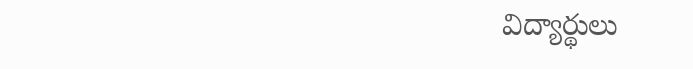విద్యార్థులు